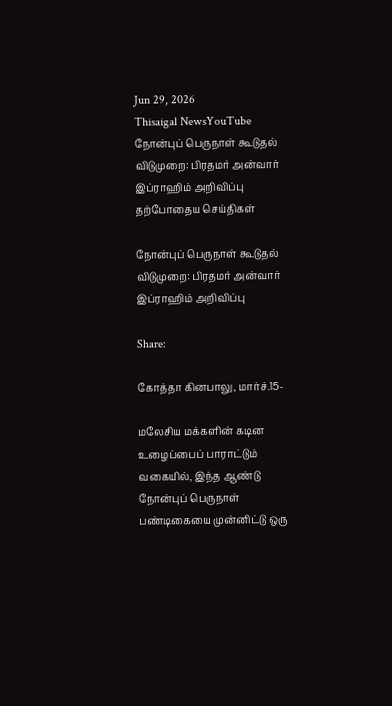Jun 29, 2026
Thisaigal NewsYouTube
நோன்புப் பெருநாள் கூடுதல் விடுமுறை: பிரதமர் அன்வார் இப்ராஹிம் அறிவிப்பு
தற்போதைய செய்திகள்

நோன்புப் பெருநாள் கூடுதல் விடுமுறை: பிரதமர் அன்வார் இப்ராஹிம் அறிவிப்பு

Share:

கோத்தா கினபாலு, மார்ச்.15-

மலேசிய மக்களின் கடின உழைப்பைப் பாராட்டும் வகையில், இந்த ஆண்டு நோன்புப் பெருநாள் பண்டிகையை முன்னிட்டு ஒரு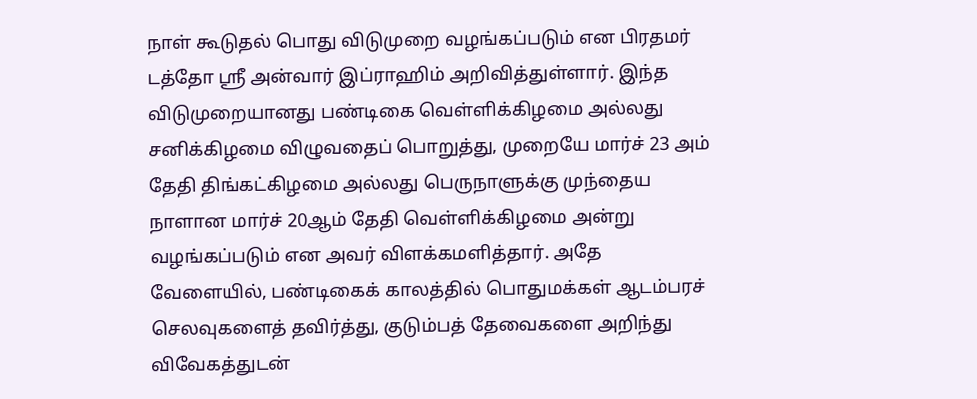நாள் கூடுதல் பொது விடுமுறை வழங்கப்படும் என பிரதமர் டத்தோ ஶ்ரீ அன்வார் இப்ராஹிம் அறிவித்துள்ளார். இந்த விடுமுறையானது பண்டிகை வெள்ளிக்கிழமை அல்லது சனிக்கிழமை விழுவதைப் பொறுத்து, முறையே மார்ச் 23 அம் தேதி திங்கட்கிழமை அல்லது பெருநாளுக்கு முந்தைய நாளான மார்ச் 20ஆம் தேதி வெள்ளிக்கிழமை அன்று வழங்கப்படும் என அவர் விளக்கமளித்தார். அதே வேளையில், பண்டிகைக் காலத்தில் பொதுமக்கள் ஆடம்பரச் செலவுகளைத் தவிர்த்து, குடும்பத் தேவைகளை அறிந்து விவேகத்துடன்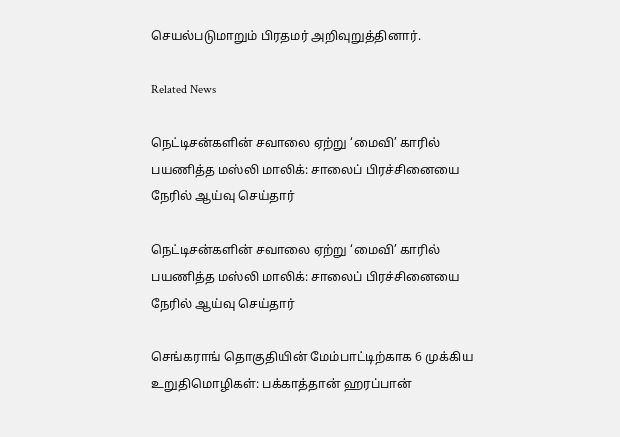செயல்படுமாறும் பிரதமர் அறிவுறுத்தினார்.

Related News

நெட்டிசன்களின் சவாலை ஏற்று ‘மைவி’ காரில் பயணித்த மஸ்லி மாலிக்: சாலைப் பிரச்சினையை நேரில் ஆய்வு செய்தார்

நெட்டிசன்களின் சவாலை ஏற்று ‘மைவி’ காரில் பயணித்த மஸ்லி மாலிக்: சாலைப் பிரச்சினையை நேரில் ஆய்வு செய்தார்

செங்கராங் தொகுதியின் மேம்பாட்டிற்காக 6 முக்கிய உறுதிமொழிகள்: பக்காத்தான் ஹரப்பான்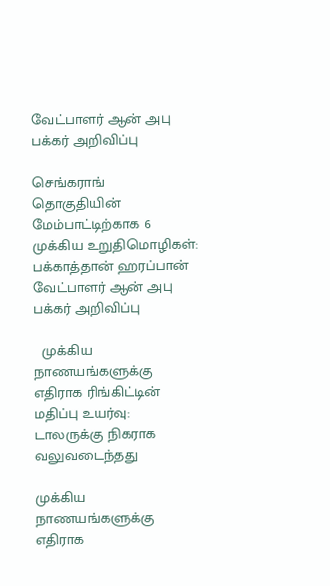வேட்பாளர் ஆன் அபு பக்கர் அறிவிப்பு

செங்கராங் தொகுதியின் மேம்பாட்டிற்காக 6 முக்கிய உறுதிமொழிகள்: பக்காத்தான் ஹரப்பான் வேட்பாளர் ஆன் அபு பக்கர் அறிவிப்பு

  முக்கிய நாணயங்களுக்கு எதிராக ரிங்கிட்டின் மதிப்பு உயர்வு: டாலருக்கு நிகராக வலுவடைந்தது

முக்கிய நாணயங்களுக்கு எதிராக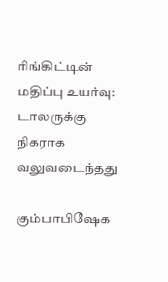ரிங்கிட்டின் மதிப்பு உயர்வு: டாலருக்கு நிகராக வலுவடைந்தது

கும்பாபிஷேக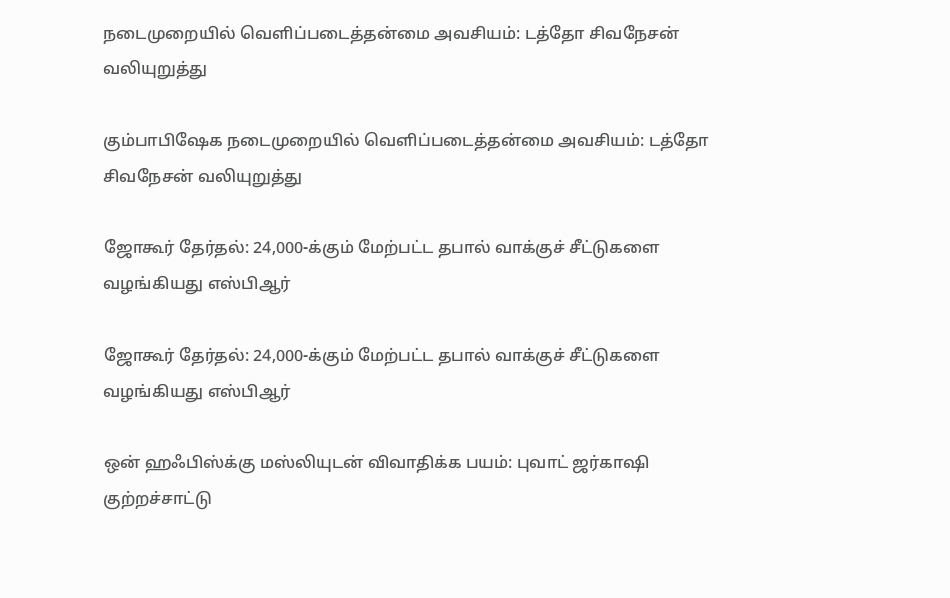நடைமுறையில் வெளிப்படைத்தன்மை அவசியம்: டத்தோ சிவநேசன் வலியுறுத்து

கும்பாபிஷேக நடைமுறையில் வெளிப்படைத்தன்மை அவசியம்: டத்தோ சிவநேசன் வலியுறுத்து

ஜோகூர் தேர்தல்: 24,000-க்கும் மேற்பட்ட தபால் வாக்குச் சீட்டுகளை வழங்கியது எஸ்பிஆர்

ஜோகூர் தேர்தல்: 24,000-க்கும் மேற்பட்ட தபால் வாக்குச் சீட்டுகளை வழங்கியது எஸ்பிஆர்

ஒன் ஹஃபிஸ்க்கு மஸ்லியுடன் விவாதிக்க பயம்: புவாட் ஜர்காஷி குற்றச்சாட்டு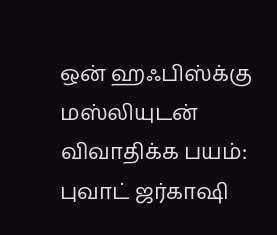ஒன் ஹஃபிஸ்க்கு மஸ்லியுடன் விவாதிக்க பயம்: புவாட் ஜர்காஷி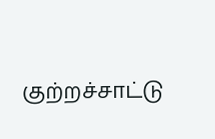குற்றச்சாட்டு